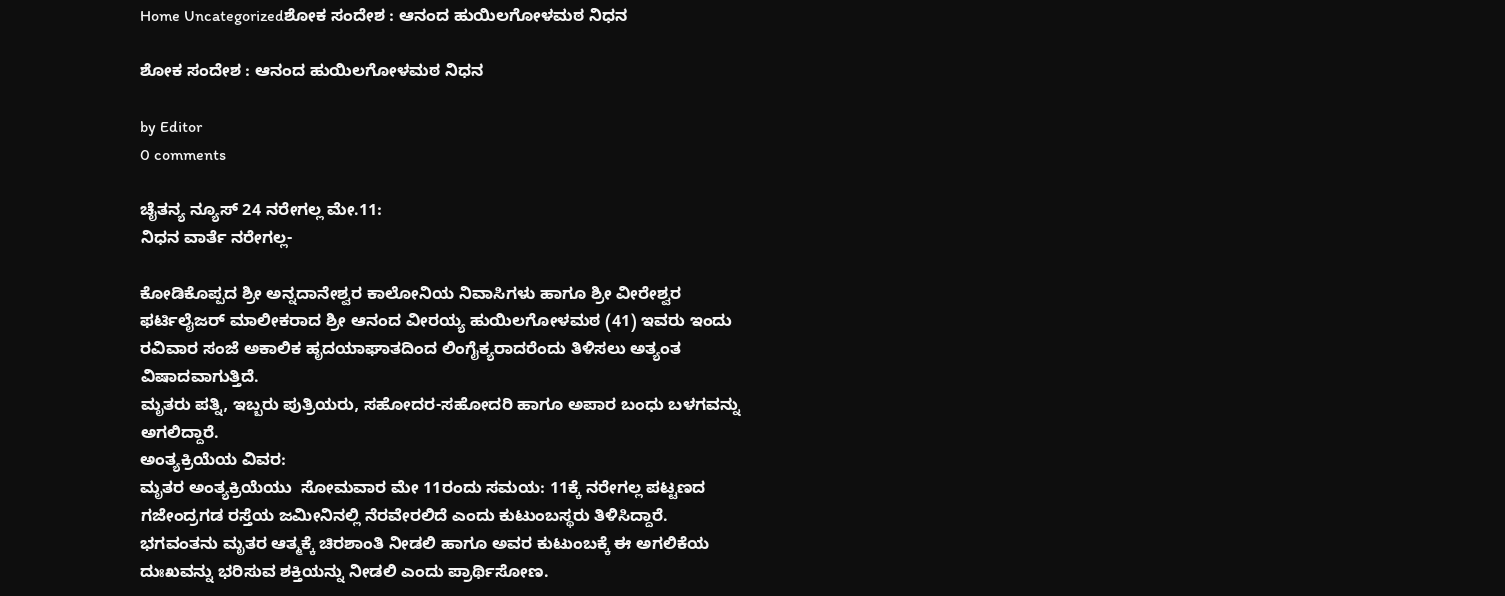Home Uncategorizedಶೋಕ ಸಂದೇಶ : ಆನಂದ ಹುಯಿಲಗೋಳಮಠ ನಿಧನ

ಶೋಕ ಸಂದೇಶ : ಆನಂದ ಹುಯಿಲಗೋಳಮಠ ನಿಧನ

by Editor
0 comments

ಚೈತನ್ಯ ನ್ಯೂಸ್ 24 ನರೇಗಲ್ಲ ಮೇ.11:
ನಿಧನ ವಾರ್ತೆ ನರೇಗಲ್ಲ-

ಕೋಡಿಕೊಪ್ಪದ ಶ್ರೀ ಅನ್ನದಾನೇಶ್ವರ ಕಾಲೋನಿಯ ನಿವಾಸಿಗಳು ಹಾಗೂ ಶ್ರೀ ವೀರೇಶ್ವರ ಫರ್ಟಿಲೈಜರ್ ಮಾಲೀಕರಾದ ಶ್ರೀ ಆನಂದ ವೀರಯ್ಯ ಹುಯಿಲಗೋಳಮಠ (41) ಇವರು ಇಂದು ರವಿವಾರ ಸಂಜೆ ಅಕಾಲಿಕ ಹೃದಯಾಘಾತದಿಂದ ಲಿಂಗೈಕ್ಯರಾದರೆಂದು ತಿಳಿಸಲು ಅತ್ಯಂತ ವಿಷಾದವಾಗುತ್ತಿದೆ.
ಮೃತರು ಪತ್ನಿ, ಇಬ್ಬರು ಪುತ್ರಿಯರು, ಸಹೋದರ-ಸಹೋದರಿ ಹಾಗೂ ಅಪಾರ ಬಂಧು ಬಳಗವನ್ನು ಅಗಲಿದ್ದಾರೆ.
ಅಂತ್ಯಕ್ರಿಯೆಯ ವಿವರ:
ಮೃತರ ಅಂತ್ಯಕ್ರಿಯೆಯು  ಸೋಮವಾರ ಮೇ 11ರಂದು ಸಮಯ: 11ಕ್ಕೆ ನರೇಗಲ್ಲ ಪಟ್ಟಣದ ಗಜೇಂದ್ರಗಡ ರಸ್ತೆಯ ಜಮೀನಿನಲ್ಲಿ ನೆರವೇರಲಿದೆ ಎಂದು ಕುಟುಂಬಸ್ಥರು ತಿಳಿಸಿದ್ದಾರೆ.
ಭಗವಂತನು ಮೃತರ ಆತ್ಮಕ್ಕೆ ಚಿರಶಾಂತಿ ನೀಡಲಿ ಹಾಗೂ ಅವರ ಕುಟುಂಬಕ್ಕೆ ಈ ಅಗಲಿಕೆಯ ದುಃಖವನ್ನು ಭರಿಸುವ ಶಕ್ತಿಯನ್ನು ನೀಡಲಿ ಎಂದು ಪ್ರಾರ್ಥಿಸೋಣ.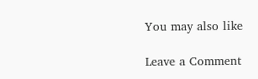You may also like

Leave a Comment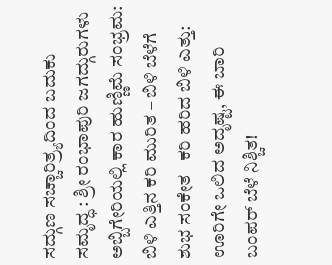ಸದ್ಗುಣ ಸಚ್ಚಾರಿತ್ರ್ಯದಿಂದ ಬದುಕು ಸಮೃದ್ಧ : ಶ್ರೀ ರಂಭಾಪುರಿ ಜಗದ್ಗುರುಗಳು   ಅಬ್ಬಿಗೇರಿಯಲ್ಲಿ ಕಾರ ಹುಣ್ಣಿಮೆ ಸಂಭ್ರಮ: ಬಿಳಿ ಎತ್ತಿನ ಕರಿ ಮುರಿತ – ಬಿಳಿ ಬೆಳೆಗೆ ಶುಭ ಸಂಕೇತ   ಕರಿ ಹರಿದ ಬಿಳಿ ಎತ್ತು: ಊರಿಗೇ ಒಲಿದ ಅದೃಷ್ಟ, ಈ ಬಾರಿ ಬಂಪರ್ ಬೆಳೆ ನಿಶ್ಚಿತ!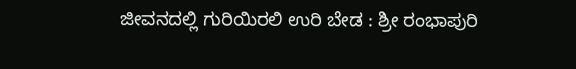ಜೀವನದಲ್ಲಿ ಗುರಿಯಿರಲಿ ಉರಿ ಬೇಡ : ಶ್ರೀ ರಂಭಾಪುರಿ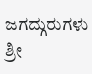ಜಗದ್ಗುರುಗಳು   ಶ್ರೀ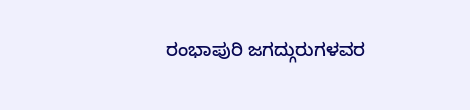ರಂಭಾಪುರಿ ಜಗದ್ಗುರುಗಳವರ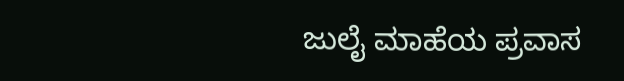ಜುಲೈ ಮಾಹೆಯ ಪ್ರವಾಸ